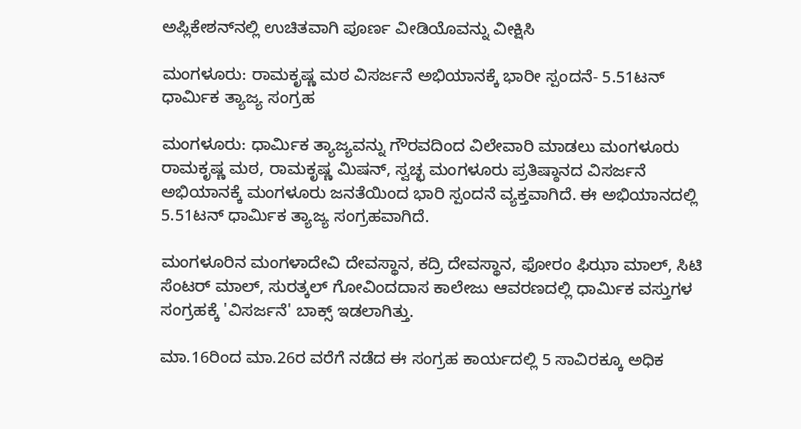ಅಪ್ಲಿಕೇಶನ್‌ನಲ್ಲಿ ಉಚಿತವಾಗಿ ಪೂರ್ಣ ವೀಡಿಯೊವನ್ನು ವೀಕ್ಷಿಸಿ

ಮಂಗಳೂರು: ರಾಮಕೃಷ್ಣ ಮಠ ವಿಸರ್ಜನೆ ಅಭಿಯಾನಕ್ಕೆ ಭಾರೀ ಸ್ಪಂದನೆ- 5.51ಟನ್ ಧಾರ್ಮಿಕ ತ್ಯಾಜ್ಯ ಸಂಗ್ರಹ

ಮಂಗಳೂರು: ಧಾರ್ಮಿಕ ತ್ಯಾಜ್ಯವನ್ನು ಗೌರವದಿಂದ ವಿಲೇವಾರಿ ಮಾಡಲು ಮಂಗಳೂರು ರಾಮಕೃಷ್ಣ ಮಠ, ರಾಮಕೃಷ್ಣ ಮಿಷನ್, ಸ್ವಚ್ಛ ಮಂಗಳೂರು ಪ್ರತಿಷ್ಠಾನದ ವಿಸರ್ಜನೆ ಅಭಿಯಾನಕ್ಕೆ ಮಂಗಳೂರು ಜನತೆಯಿಂದ ಭಾರಿ ಸ್ಪಂದನೆ ವ್ಯಕ್ತವಾಗಿದೆ. ಈ ಅಭಿಯಾನದಲ್ಲಿ 5.51ಟನ್ ಧಾರ್ಮಿಕ ತ್ಯಾಜ್ಯ ಸಂಗ್ರಹವಾಗಿದೆ.

ಮಂಗಳೂರಿನ ಮಂಗಳಾದೇವಿ ದೇವಸ್ಥಾನ, ಕದ್ರಿ ದೇವಸ್ಥಾನ, ಫೋರಂ ಫಿಝಾ ಮಾಲ್, ಸಿಟಿ ಸೆಂಟರ್ ಮಾಲ್, ಸುರತ್ಕಲ್ ಗೋವಿಂದದಾಸ ಕಾಲೇಜು ಆವರಣದಲ್ಲಿ ಧಾರ್ಮಿಕ ವಸ್ತುಗಳ ಸಂಗ್ರಹಕ್ಕೆ 'ವಿಸರ್ಜನೆ' ಬಾಕ್ಸ್ ಇಡಲಾಗಿತ್ತು.

ಮಾ.16ರಿಂದ ಮಾ.26ರ ವರೆಗೆ ನಡೆದ ಈ ಸಂಗ್ರಹ ಕಾರ್ಯದಲ್ಲಿ 5 ಸಾವಿರಕ್ಕೂ ಅಧಿಕ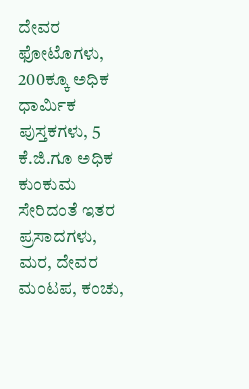ದೇವರ ಫೋಟೊಗಳು, 200ಕ್ಕೂ ಅಧಿಕ ಧಾರ್ಮಿಕ ಪುಸ್ತಕಗಳು, 5 ಕೆ.ಜಿ.ಗೂ ಅಧಿಕ ಕುಂಕುಮ ಸೇರಿದಂತೆ ಇತರ ಪ್ರಸಾದಗಳು, ಮರ, ದೇವರ ಮಂಟಪ, ಕಂಚು,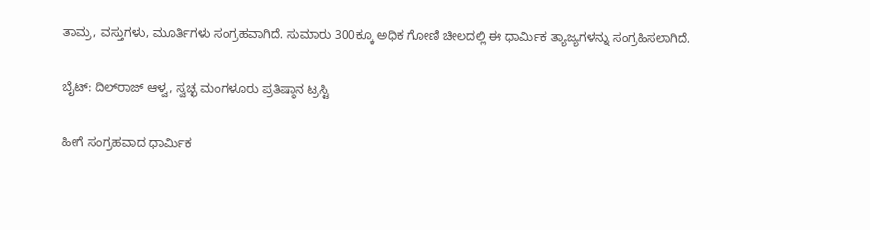ತಾಮ್ರ, ವಸ್ತುಗಳು, ಮೂರ್ತಿಗಳು ಸಂಗ್ರಹವಾಗಿದೆ. ಸುಮಾರು 300ಕ್ಕೂ ಅಧಿಕ ಗೋಣಿ ಚೀಲದಲ್ಲಿ ಈ ಧಾರ್ಮಿಕ ತ್ಯಾಜ್ಯಗಳನ್ನು ಸಂಗ್ರಹಿಸಲಾಗಿದೆ.

ಬೈಟ್: ದಿಲ್‌ರಾಜ್ ಆಳ್ವ, ಸ್ವಚ್ಛ ಮಂಗಳೂರು ಪ್ರತಿಷ್ಠಾನ ಟ್ರಸ್ಟಿ

ಹೀಗೆ ಸಂಗ್ರಹವಾದ ಧಾರ್ಮಿಕ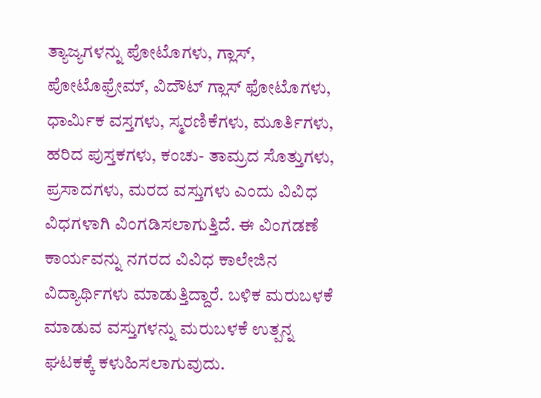ತ್ಯಾಜ್ಯಗಳನ್ನು ಪೋಟೊಗಳು, ಗ್ಲಾಸ್, ಪೋಟೊಫ್ರೇಮ್, ವಿದೌಟ್ ಗ್ಲಾಸ್ ಫೋಟೊಗಳು, ಧಾರ್ಮಿಕ ವಸ್ತಗಳು, ಸ್ಮರಣಿಕೆಗಳು, ಮೂರ್ತಿಗಳು, ಹರಿದ ಪುಸ್ತಕಗಳು, ಕಂಚು- ತಾಮ್ರದ ಸೊತ್ತುಗಳು, ಪ್ರಸಾದಗಳು, ಮರದ ವಸ್ತುಗಳು ಎಂದು ವಿವಿಧ ವಿಧಗಳಾಗಿ ವಿಂಗಡಿಸಲಾಗುತ್ತಿದೆ. ಈ ವಿಂಗಡಣೆ ಕಾರ್ಯವನ್ನು ನಗರದ ವಿವಿಧ ಕಾಲೇಜಿನ ವಿದ್ಯಾರ್ಥಿಗಳು ಮಾಡುತ್ತಿದ್ದಾರೆ. ಬಳಿಕ ಮರುಬಳಕೆ ಮಾಡುವ ವಸ್ತುಗಳನ್ನು ಮರುಬಳಕೆ ಉತ್ಪನ್ನ ಘಟಕಕ್ಕೆ ಕಳುಹಿಸಲಾಗುವುದು.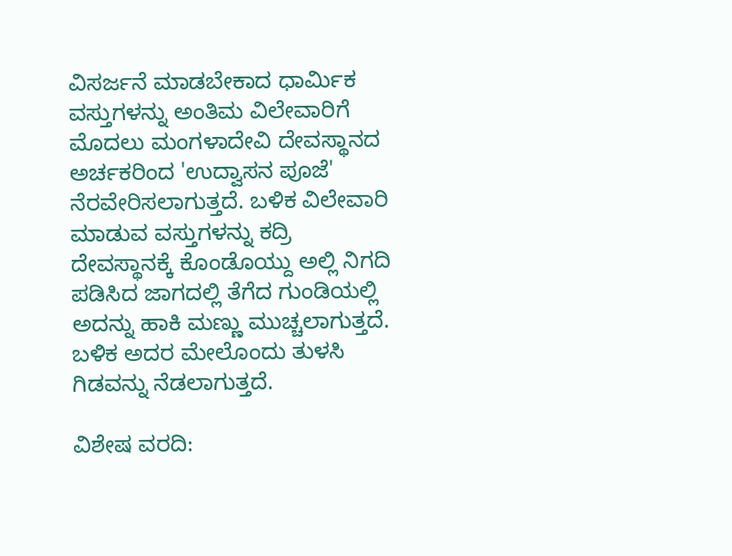ವಿಸರ್ಜನೆ ಮಾಡಬೇಕಾದ ಧಾರ್ಮಿಕ ವಸ್ತುಗಳನ್ನು ಅಂತಿಮ ವಿಲೇವಾರಿಗೆ ಮೊದಲು ಮಂಗಳಾದೇವಿ ದೇವಸ್ಥಾನದ ಅರ್ಚಕರಿಂದ 'ಉದ್ವಾಸನ ಪೂಜೆ' ನೆರವೇರಿಸಲಾಗುತ್ತದೆ. ಬಳಿಕ ವಿಲೇವಾರಿ ಮಾಡುವ ವಸ್ತುಗಳನ್ನು ಕದ್ರಿ ದೇವಸ್ಥಾನಕ್ಕೆ ಕೊಂಡೊಯ್ದು ಅಲ್ಲಿ ನಿಗದಿ ಪಡಿಸಿದ ಜಾಗದಲ್ಲಿ ತೆಗೆದ ಗುಂಡಿಯಲ್ಲಿ ಅದನ್ನು ಹಾಕಿ ಮಣ್ಣು ಮುಚ್ಚಲಾಗುತ್ತದೆ‌. ಬಳಿಕ ಅದರ ಮೇಲೊಂದು ತುಳಸಿ ಗಿಡವನ್ನು ನೆಡಲಾಗುತ್ತದೆ.

ವಿಶೇಷ ವರದಿ: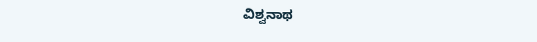ವಿಶ್ವನಾಥ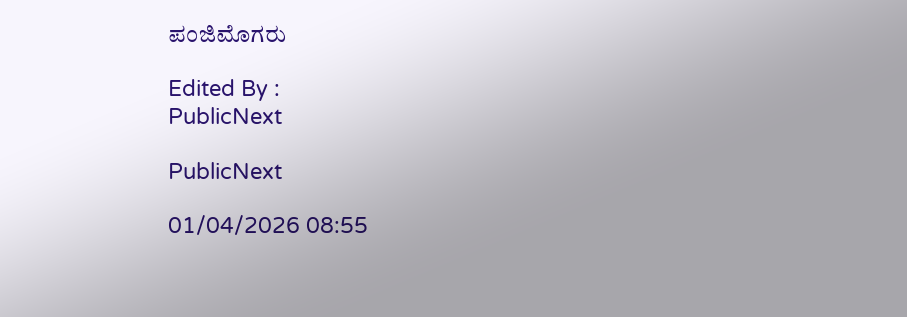ಪಂಜಿಮೊಗರು

Edited By :
PublicNext

PublicNext

01/04/2026 08:55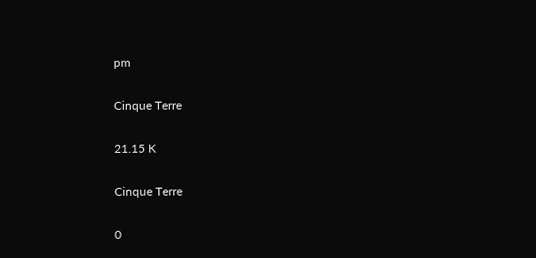pm

Cinque Terre

21.15 K

Cinque Terre

0